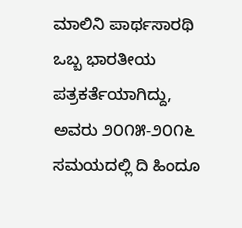ಮಾಲಿನಿ ಪಾರ್ಥಸಾರಥಿ ಒಬ್ಬ ಭಾರತೀಯ ಪತ್ರಕರ್ತೆಯಾಗಿದ್ದು, ಅವರು ೨೦೧೫-೨೦೧೬ ಸಮಯದಲ್ಲಿ ದಿ ಹಿಂದೂ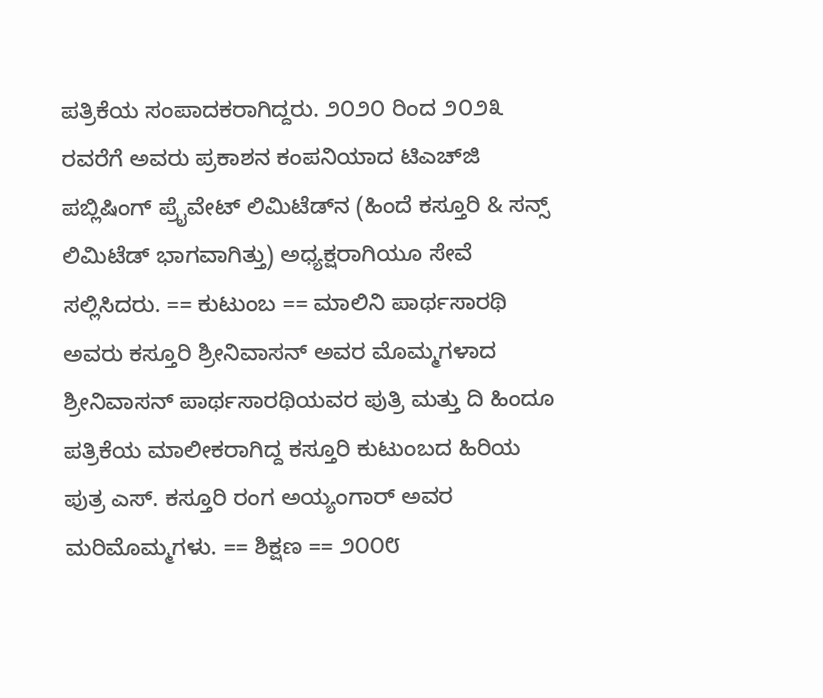ಪತ್ರಿಕೆಯ ಸಂಪಾದಕರಾಗಿದ್ದರು. ೨೦೨೦ ರಿಂದ ೨೦೨೩ ರವರೆಗೆ ಅವರು ಪ್ರಕಾಶನ ಕಂಪನಿಯಾದ ಟಿಎಚ್‌ಜಿ ಪಬ್ಲಿಷಿಂಗ್ ಪ್ರೈವೇಟ್ ಲಿಮಿಟೆಡ್‌ನ (ಹಿಂದೆ ಕಸ್ತೂರಿ & ಸನ್ಸ್ ಲಿಮಿಟೆಡ್ ಭಾಗವಾಗಿತ್ತು) ಅಧ್ಯಕ್ಷರಾಗಿಯೂ ಸೇವೆ ಸಲ್ಲಿಸಿದರು. == ಕುಟುಂಬ == ಮಾಲಿನಿ ಪಾರ್ಥಸಾರಥಿ ಅವರು ಕಸ್ತೂರಿ ಶ್ರೀನಿವಾಸನ್ ಅವರ ಮೊಮ್ಮಗಳಾದ ಶ್ರೀನಿವಾಸನ್ ಪಾರ್ಥಸಾರಥಿಯವರ ಪುತ್ರಿ ಮತ್ತು ದಿ ಹಿಂದೂ ಪತ್ರಿಕೆಯ ಮಾಲೀಕರಾಗಿದ್ದ ಕಸ್ತೂರಿ ಕುಟುಂಬದ ಹಿರಿಯ ಪುತ್ರ ಎಸ್. ಕಸ್ತೂರಿ ರಂಗ ಅಯ್ಯಂಗಾರ್ ಅವರ ಮರಿಮೊಮ್ಮಗಳು. == ಶಿಕ್ಷಣ == ೨೦೦೮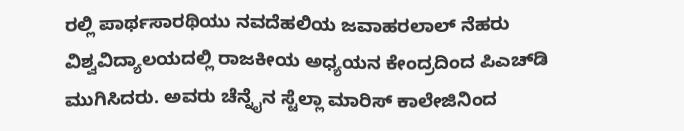ರಲ್ಲಿ ಪಾರ್ಥಸಾರಥಿಯು ನವದೆಹಲಿಯ ಜವಾಹರಲಾಲ್ ನೆಹರು ವಿಶ್ವವಿದ್ಯಾಲಯದಲ್ಲಿ ರಾಜಕೀಯ ಅಧ್ಯಯನ ಕೇಂದ್ರದಿಂದ ಪಿಎಚ್‌ಡಿ ಮುಗಿಸಿದರು. ಅವರು ಚೆನ್ನೈನ ಸ್ಟೆಲ್ಲಾ ಮಾರಿಸ್ ಕಾಲೇಜಿನಿಂದ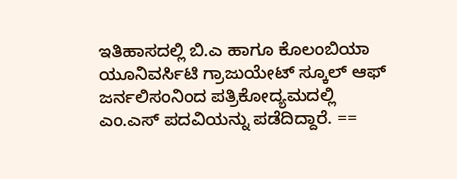ಇತಿಹಾಸದಲ್ಲಿ ಬಿ.ಎ ಹಾಗೂ ಕೊಲಂಬಿಯಾ ಯೂನಿವರ್ಸಿಟಿ ಗ್ರಾಜುಯೇಟ್ ಸ್ಕೂಲ್ ಆಫ್ ಜರ್ನಲಿಸಂನಿಂದ ಪತ್ರಿಕೋದ್ಯಮದಲ್ಲಿ ಎಂ.ಎಸ್ ಪದವಿಯನ್ನು ಪಡೆದಿದ್ದಾರೆ. ==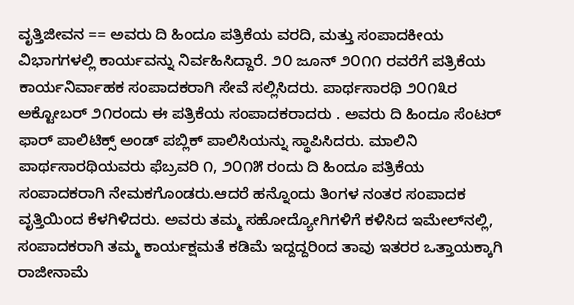ವೃತ್ತಿಜೀವನ == ಅವರು ದಿ ಹಿಂದೂ ಪತ್ರಿಕೆಯ ವರದಿ, ಮತ್ತು ಸಂಪಾದಕೀಯ ವಿಭಾಗಗಳಲ್ಲಿ ಕಾರ್ಯವನ್ನು ನಿರ್ವಹಿಸಿದ್ದಾರೆ. ೨೦ ಜೂನ್ ೨೦೧೧ ರವರೆಗೆ ಪತ್ರಿಕೆಯ ಕಾರ್ಯನಿರ್ವಾಹಕ ಸಂಪಾದಕರಾಗಿ ಸೇವೆ ಸಲ್ಲಿಸಿದರು. ಪಾರ್ಥಸಾರಥಿ ೨೦೧೩ರ ಅಕ್ಟೋಬರ್ ೨೧ರಂದು ಈ ಪತ್ರಿಕೆಯ ಸಂಪಾದಕರಾದರು . ಅವರು ದಿ ಹಿಂದೂ ಸೆಂಟರ್ ಫಾರ್ ಪಾಲಿಟಿಕ್ಸ್ ಅಂಡ್ ಪಬ್ಲಿಕ್ ಪಾಲಿಸಿಯನ್ನು ಸ್ಥಾಪಿಸಿದರು. ಮಾಲಿನಿ ಪಾರ್ಥಸಾರಥಿಯವರು ಫೆಬ್ರವರಿ ೧, ೨೦೧೫ ರಂದು ದಿ ಹಿಂದೂ ಪತ್ರಿಕೆಯ ಸಂಪಾದಕರಾಗಿ ನೇಮಕಗೊಂಡರು.ಆದರೆ ಹನ್ನೊಂದು ತಿಂಗಳ ನಂತರ ಸಂಪಾದಕ ವೃತ್ತಿಯಿಂದ ಕೆಳಗಿಳಿದರು. ಅವರು ತಮ್ಮ ಸಹೋದ್ಯೋಗಿಗಳಿಗೆ ಕಳಿಸಿದ ಇಮೇಲ್‌ನಲ್ಲಿ, ಸಂಪಾದಕರಾಗಿ ತಮ್ಮ ಕಾರ್ಯಕ್ಷಮತೆ ಕಡಿಮೆ ಇದ್ದದ್ದರಿಂದ ತಾವು ಇತರರ ಒತ್ತಾಯಕ್ಕಾಗಿ ರಾಜೀನಾಮೆ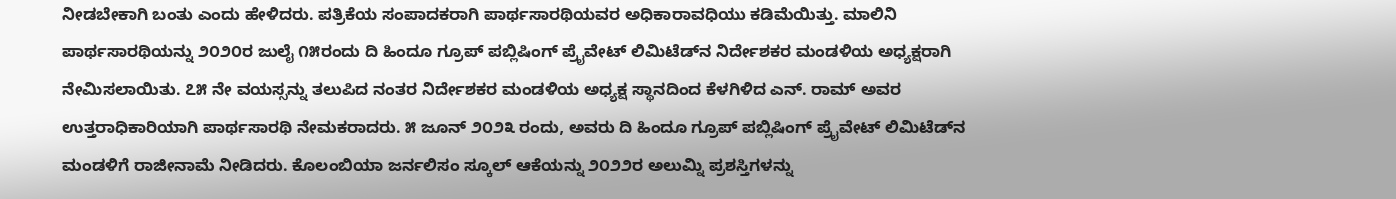ನೀಡಬೇಕಾಗಿ ಬಂತು ಎಂದು ಹೇಳಿದರು. ಪತ್ರಿಕೆಯ ಸಂಪಾದಕರಾಗಿ ಪಾರ್ಥಸಾರಥಿಯವರ ಅಧಿಕಾರಾವಧಿಯು ಕಡಿಮೆಯಿತ್ತು. ಮಾಲಿನಿ ಪಾರ್ಥಸಾರಥಿಯನ್ನು ೨೦೨೦ರ ಜುಲೈ ೧೫ರಂದು ದಿ ಹಿಂದೂ ಗ್ರೂಪ್ ಪಬ್ಲಿಷಿಂಗ್ ಪ್ರೈವೇಟ್ ಲಿಮಿಟೆಡ್‌ನ ನಿರ್ದೇಶಕರ ಮಂಡಳಿಯ ಅಧ್ಯಕ್ಷರಾಗಿ ನೇಮಿಸಲಾಯಿತು. ೭೫ ನೇ ವಯಸ್ಸನ್ನು ತಲುಪಿದ ನಂತರ ನಿರ್ದೇಶಕರ ಮಂಡಳಿಯ ಅಧ್ಯಕ್ಷ ಸ್ಥಾನದಿಂದ ಕೆಳಗಿಳಿದ ಎನ್. ರಾಮ್ ಅವರ ಉತ್ತರಾಧಿಕಾರಿಯಾಗಿ ಪಾರ್ಥಸಾರಥಿ ನೇಮಕರಾದರು. ೫ ಜೂನ್ ೨೦೨೩ ರಂದು, ಅವರು ದಿ ಹಿಂದೂ ಗ್ರೂಪ್ ಪಬ್ಲಿಷಿಂಗ್ ಪ್ರೈವೇಟ್ ಲಿಮಿಟೆಡ್‌ನ ಮಂಡಳಿಗೆ ರಾಜೀನಾಮೆ ನೀಡಿದರು. ಕೊಲಂಬಿಯಾ ಜರ್ನಲಿಸಂ ಸ್ಕೂಲ್ ಆಕೆಯನ್ನು ೨೦೨೨ರ ಅಲುಮ್ನಿ ಪ್ರಶಸ್ತಿಗಳನ್ನು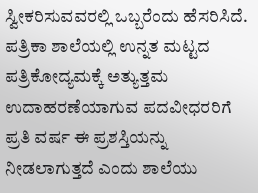ಸ್ವೀಕರಿಸುವವರಲ್ಲಿ ಒಬ್ಬರೆಂದು ಹೆಸರಿಸಿದೆ. ಪತ್ರಿಕಾ ಶಾಲೆಯಲ್ಲಿ ಉನ್ನತ ಮಟ್ಟದ ಪತ್ರಿಕೋದ್ಯಮಕ್ಕೆ ಅತ್ಯುತ್ತಮ ಉದಾಹರಣೆಯಾಗುವ ಪದವೀಧರರಿಗೆ ಪ್ರತಿ ವರ್ಷ ಈ ಪ್ರಶಸ್ತಿಯನ್ನು ನೀಡಲಾಗುತ್ತದೆ ಎಂದು ಶಾಲೆಯು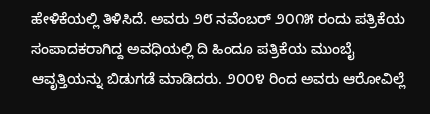ಹೇಳಿಕೆಯಲ್ಲಿ ತಿಳಿಸಿದೆ. ಅವರು ೨೮ ನವೆಂಬರ್ ೨೦೧೫ ರಂದು ಪತ್ರಿಕೆಯ ಸಂಪಾದಕರಾಗಿದ್ದ ಅವಧಿಯಲ್ಲಿ ದಿ ಹಿಂದೂ ಪತ್ರಿಕೆಯ ಮುಂಬೈ ಆವೃತ್ತಿಯನ್ನು ಬಿಡುಗಡೆ ಮಾಡಿದರು. ೨೦೦೪ ರಿಂದ ಅವರು ಆರೋವಿಲ್ಲೆ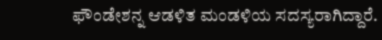ಫೌಂಡೇಶನ್ನ ಆಡಳಿತ ಮಂಡಳಿಯ ಸದಸ್ಯರಾಗಿದ್ದಾರೆ.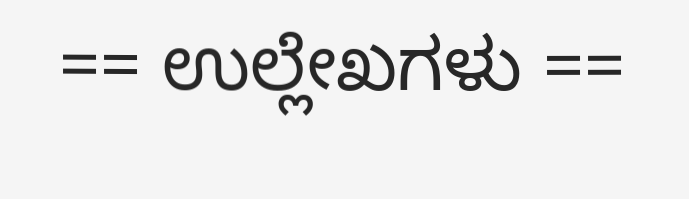== ಉಲ್ಲೇಖಗಳು ==